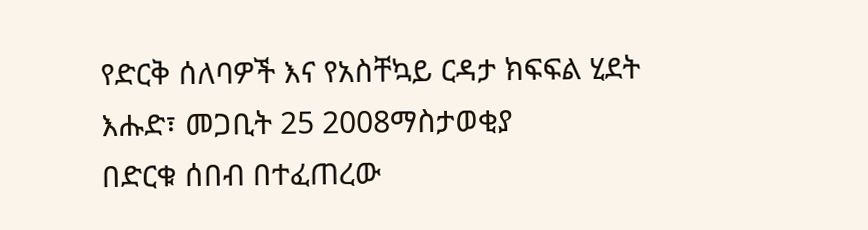የድርቅ ሰለባዎች እና የአስቸኳይ ርዳታ ክፍፍል ሂደት
እሑድ፣ መጋቢት 25 2008ማስታወቂያ
በድርቁ ሰበብ በተፈጠረው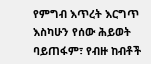የምግብ እጥረት እርግጥ እስካሁን የሰው ሕይወት ባይጠፋም፣ የብዙ ከብቶች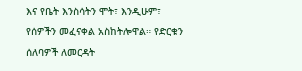እና የቤት እንስሳትን ሞት፣ እንዲሁም፣ የሰዎችን መፈናቀል አስከትሎዋል። የድርቁን ሰለባዎች ለመርዳት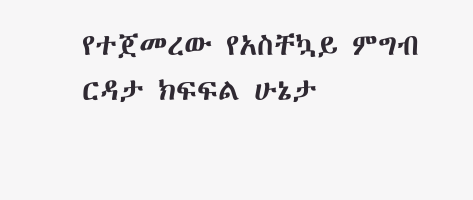የተጀመረው የአስቸኳይ ምግብ ርዳታ ክፍፍል ሁኔታ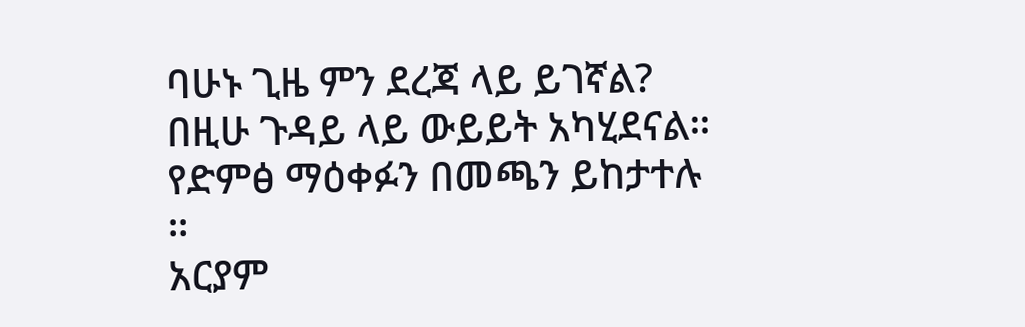ባሁኑ ጊዜ ምን ደረጃ ላይ ይገኛል? በዚሁ ጉዳይ ላይ ውይይት አካሂደናል። የድምፅ ማዕቀፉን በመጫን ይከታተሉ ።
አርያም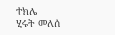ተክሌ
ሂሩት መለሰ